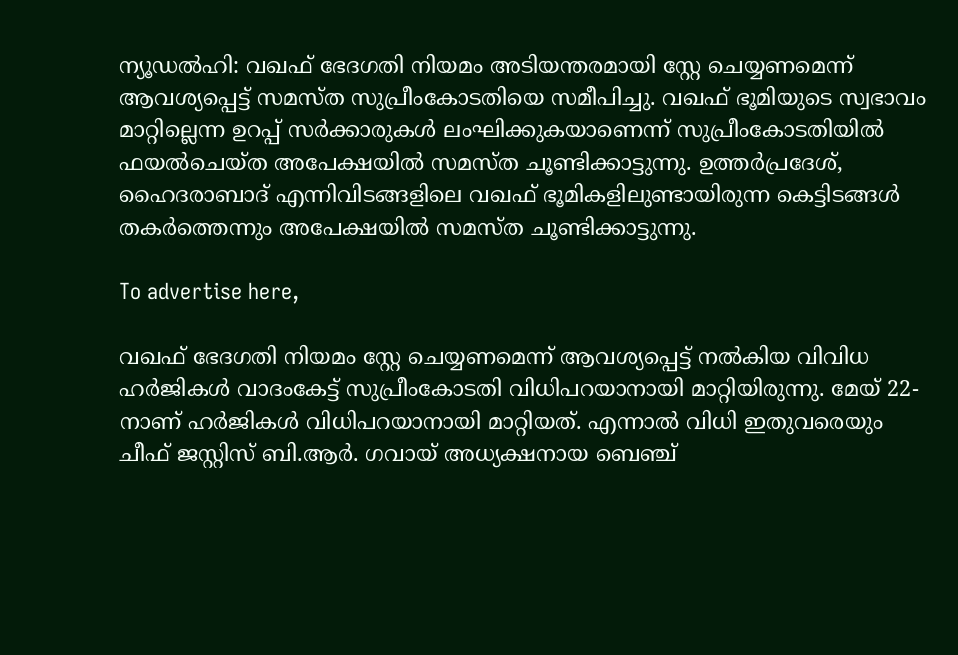ന്യൂഡല്‍ഹി: വഖഫ് ഭേദഗതി നിയമം അടിയന്തരമായി സ്റ്റേ ചെയ്യണമെന്ന് ആവശ്യപ്പെട്ട് സമസ്ത സുപ്രീംകോടതിയെ സമീപിച്ചു. വഖഫ് ഭൂമിയുടെ സ്വഭാവം മാറ്റില്ലെന്ന ഉറപ്പ് സര്‍ക്കാരുകള്‍ ലംഘിക്കുകയാണെന്ന് സുപ്രീംകോടതിയില്‍ ഫയല്‍ചെയ്ത അപേക്ഷയില്‍ സമസ്ത ചൂണ്ടിക്കാട്ടുന്നു. ഉത്തര്‍പ്രദേശ്, ഹൈദരാബാദ് എന്നിവിടങ്ങളിലെ വഖഫ് ഭൂമികളിലുണ്ടായിരുന്ന കെട്ടിടങ്ങള്‍ തകര്‍ത്തെന്നും അപേക്ഷയില്‍ സമസ്ത ചൂണ്ടിക്കാട്ടുന്നു.

To advertise here,

വഖഫ് ഭേദഗതി നിയമം സ്റ്റേ ചെയ്യണമെന്ന് ആവശ്യപ്പെട്ട് നല്‍കിയ വിവിധ ഹര്‍ജികള്‍ വാദംകേട്ട് സുപ്രീംകോടതി വിധിപറയാനായി മാറ്റിയിരുന്നു. മേയ് 22-നാണ് ഹര്‍ജികള്‍ വിധിപറയാനായി മാറ്റിയത്. എന്നാല്‍ വിധി ഇതുവരെയും ചീഫ് ജസ്റ്റിസ് ബി.ആര്‍. ഗവായ് അധ്യക്ഷനായ ബെഞ്ച്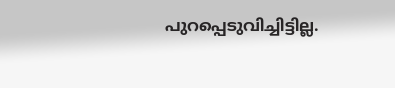പുറപ്പെടുവിച്ചിട്ടില്ല.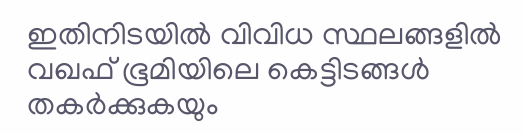ഇതിനിടയില്‍ വിവിധ സ്ഥലങ്ങളില്‍ വഖഫ് ഭൂമിയിലെ കെട്ടിടങ്ങള്‍ തകര്‍ക്കുകയും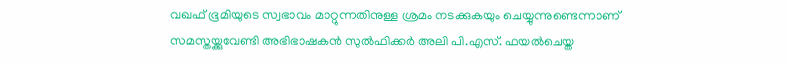വഖഫ് ഭൂമിയുടെ സ്വഭാവം മാറ്റുന്നതിനുള്ള ശ്രമം നടക്കുകയും ചെയ്യുന്നുണ്ടെന്നാണ് സമസ്തയ്ക്കുവേണ്ടി അഭിഭാഷകന്‍ സുല്‍ഫിക്കര്‍ അലി പി.എസ്. ഫയല്‍ചെയ്ത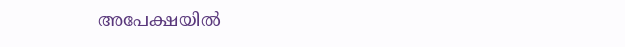അപേക്ഷയില്‍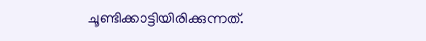ചൂണ്ടിക്കാട്ടിയിരിക്കുന്നത്.